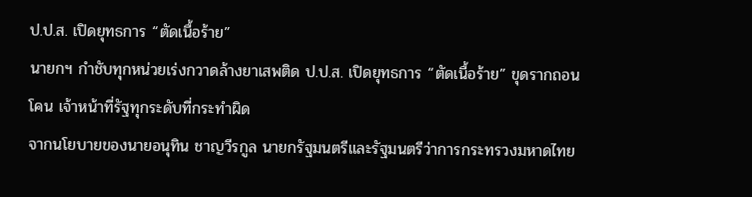ป.ป.ส. เปิดยุทธการ “ตัดเนื้อร้าย”
นายกฯ กำชับทุกหน่วยเร่งกวาดล้างยาเสพติด ป.ป.ส. เปิดยุทธการ “ตัดเนื้อร้าย” ขุดรากถอนโคน เจ้าหน้าที่รัฐทุกระดับที่กระทำผิด
จากนโยบายของนายอนุทิน ชาญวีรกูล นายกรัฐมนตรีและรัฐมนตรีว่าการกระทรวงมหาดไทย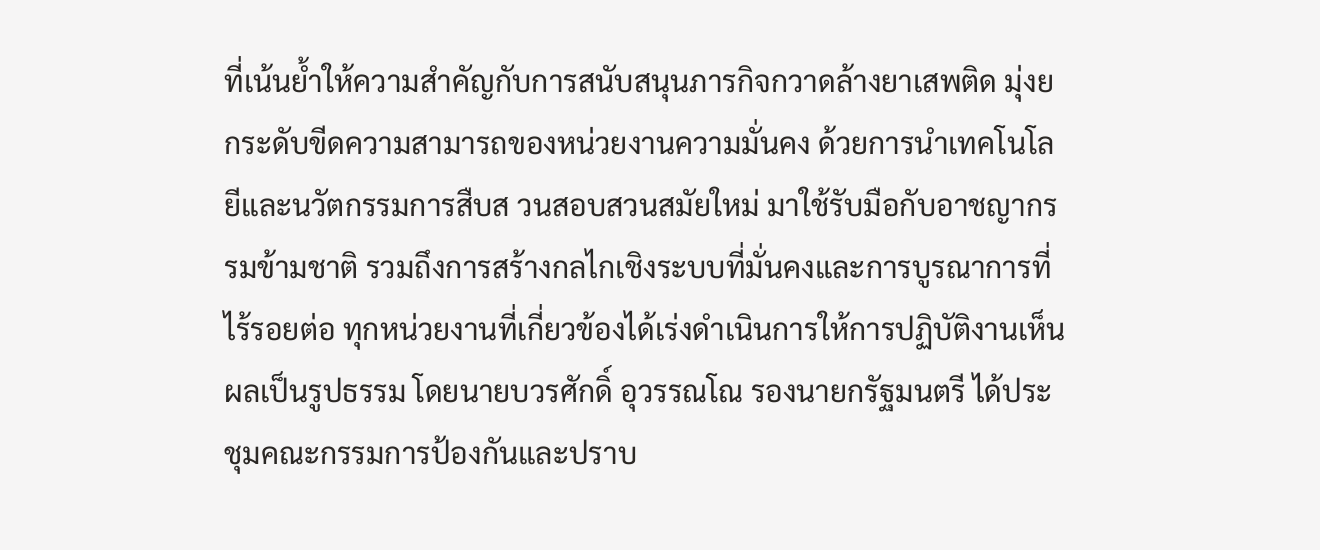ที่เน้นย้ำให้ความสำคัญกับการสนับสนุนภารกิจกวาดล้างยาเสพติด มุ่งยกระดับขีดความสามารถของหน่วยงานความมั่นคง ด้วยการนำเทคโนโลยีและนวัตกรรมการสืบส วนสอบสวนสมัยใหม่ มาใช้รับมือกับอาชญากรรมข้ามชาติ รวมถึงการสร้างกลไกเชิงระบบที่มั่นคงและการบูรณาการที่ไร้รอยต่อ ทุกหน่วยงานที่เกี่ยวข้องได้เร่งดำเนินการให้การปฏิบัติงานเห็นผลเป็นรูปธรรม โดยนายบวรศักดิ์ อุวรรณโณ รองนายกรัฐมนตรี ได้ประชุมคณะกรรมการป้องกันและปราบ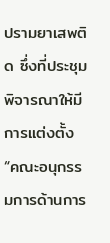ปรามยาเสพติด ซึ่งที่ประชุมพิจารณาให้มีการแต่งตั้ง “คณะอนุกรรมการด้านการ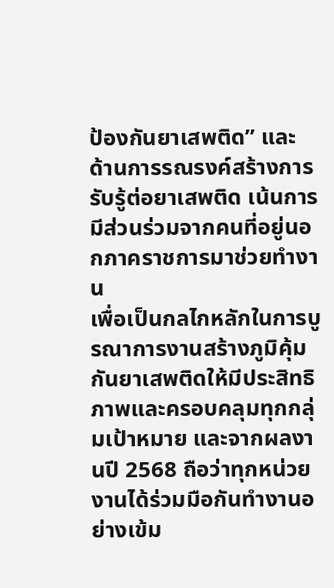ป้องกันยาเสพติด” และ ด้านการรณรงค์สร้างการรับรู้ต่อยาเสพติด เน้นการมีส่วนร่วมจากคนที่อยู่นอกภาคราชการมาช่วยทำงาน
เพื่อเป็นกลไกหลักในการบูรณาการงานสร้างภูมิคุ้มกันยาเสพติดให้มีประสิทธิภาพและครอบคลุมทุกกลุ่มเป้าหมาย และจากผลงานปี 2568 ถือว่าทุกหน่วยงานได้ร่วมมือกันทำงานอย่างเข้ม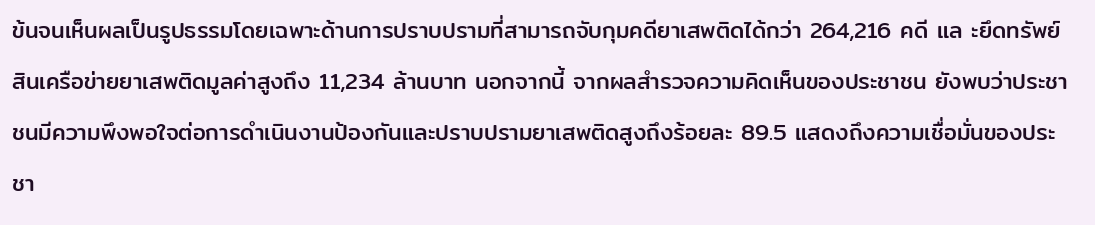ข้นจนเห็นผลเป็นรูปธรรมโดยเฉพาะด้านการปราบปรามที่สามารถจับกุมคดียาเสพติดได้กว่า 264,216 คดี แล ะยึดทรัพย์สินเครือข่ายยาเสพติดมูลค่าสูงถึง 11,234 ล้านบาท นอกจากนี้ จากผลสำรวจความคิดเห็นของประชาชน ยังพบว่าประชาชนมีความพึงพอใจต่อการดำเนินงานป้องกันและปราบปรามยาเสพติดสูงถึงร้อยละ 89.5 แสดงถึงความเชื่อมั่นของประชา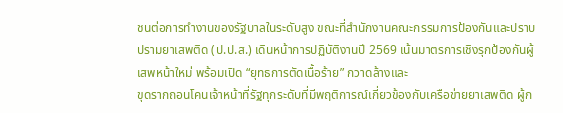ชนต่อการทำงานของรัฐบาลในระดับสูง ขณะที่สำนักงานคณะกรรมการป้องกันและปราบปรามยาเสพติด (ป.ป.ส.) เดินหน้าการปฏิบัติงานปี 2569 เน้นมาตรการเชิงรุกป้องกันผู้เสพหน้าใหม่ พร้อมเปิด “ยุทธการตัดเนื้อร้าย” กวาดล้างและ
ขุดรากถอนโคนเจ้าหน้าที่รัฐทุกระดับที่มีพฤติการณ์เกี่ยวข้องกับเครือข่ายยาเสพติด ผู้ก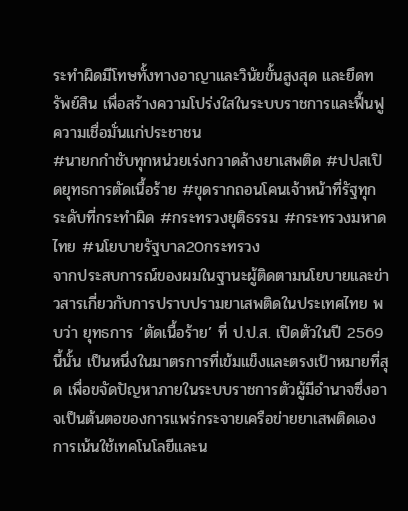ระทำผิดมีโทษทั้งทางอาญาและวินัยขั้นสูงสุด และยึดทรัพย์สิน เพื่อสร้างความโปร่งใสในระบบราชการและฟื้นฟูความเชื่อมั่นแก่ประชาชน
#นายกกำชับทุกหน่วยเร่งกวาดล้างยาเสพติด #ปปสเปิดยุทธการตัดเนื้อร้าย #ขุดรากถอนโคนเจ้าหน้าที่รัฐทุกระดับที่กระทำผิด #กระทรวงยุติธรรม #กระทรวงมหาดไทย #นโยบายรัฐบาล20กระทรวง
จากประสบการณ์ของผมในฐานะผู้ติดตามนโยบายและข่าวสารเกี่ยวกับการปราบปรามยาเสพติดในประเทศไทย พบว่า ยุทธการ ‘ตัดเนื้อร้าย’ ที่ ป.ป.ส. เปิดตัวในปี 2569 นี้นั้น เป็นหนึ่งในมาตรการที่เข้มแข็งและตรงเป้าหมายที่สุด เพื่อขจัดปัญหาภายในระบบราชการตัวผู้มีอำนาจซึ่งอาจเป็นต้นตอของการแพร่กระจายเครือข่ายยาเสพติดเอง การเน้นใช้เทคโนโลยีและน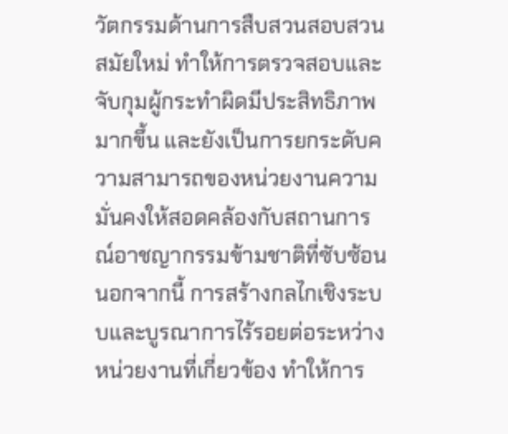วัตกรรมด้านการสืบสวนสอบสวนสมัยใหม่ ทำให้การตรวจสอบและจับกุมผู้กระทำผิดมีประสิทธิภาพมากขึ้น และยังเป็นการยกระดับความสามารถของหน่วยงานความมั่นคงให้สอดคล้องกับสถานการณ์อาชญากรรมข้ามชาติที่ซับซ้อน นอกจากนี้ การสร้างกลไกเชิงระบบและบูรณาการไร้รอยต่อระหว่างหน่วยงานที่เกี่ยวข้อง ทำให้การ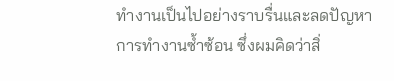ทำงานเป็นไปอย่างราบรื่นและลดปัญหาการทำงานซ้ำซ้อน ซึ่งผมคิดว่าสิ่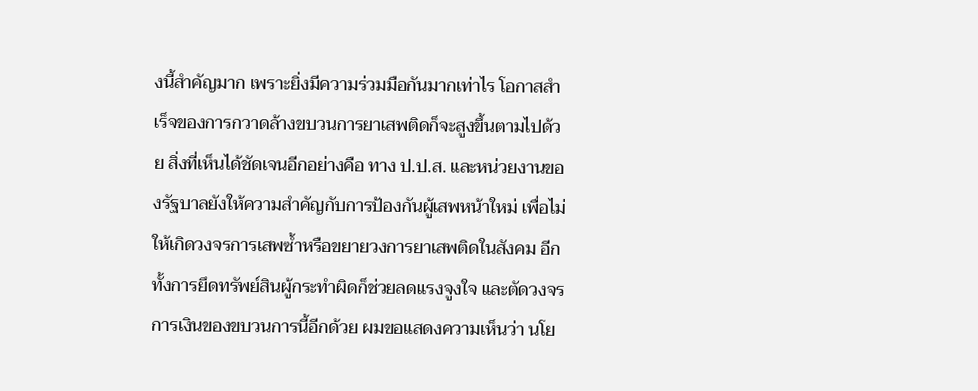งนี้สำคัญมาก เพราะยิ่งมีความร่วมมือกันมากเท่าไร โอกาสสำเร็จของการกวาดล้างขบวนการยาเสพติดก็จะสูงขึ้นตามไปด้วย สิ่งที่เห็นได้ชัดเจนอีกอย่างคือ ทาง ป.ป.ส. และหน่วยงานของรัฐบาลยังให้ความสำคัญกับการป้องกันผู้เสพหน้าใหม่ เพื่อไม่ให้เกิดวงจรการเสพซ้ำหรือขยายวงการยาเสพติดในสังคม อีกทั้งการยึดทรัพย์สินผู้กระทำผิดก็ช่วยลดแรงจูงใจ และตัดวงจรการเงินของขบวนการนี้อีกด้วย ผมขอแสดงความเห็นว่า นโย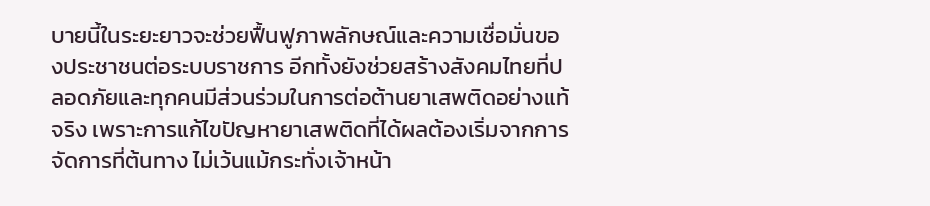บายนี้ในระยะยาวจะช่วยฟื้นฟูภาพลักษณ์และความเชื่อมั่นของประชาชนต่อระบบราชการ อีกทั้งยังช่วยสร้างสังคมไทยที่ปลอดภัยและทุกคนมีส่วนร่วมในการต่อต้านยาเสพติดอย่างแท้จริง เพราะการแก้ไขปัญหายาเสพติดที่ได้ผลต้องเริ่มจากการจัดการที่ต้นทาง ไม่เว้นแม้กระทั่งเจ้าหน้า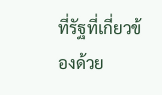ที่รัฐที่เกี่ยวข้องด้วย